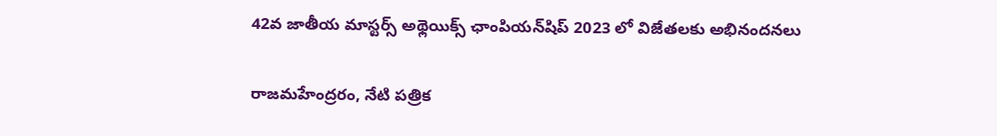42వ జాతీయ మాస్టర్స్ అథ్లెయిక్స్ ఛాంపియన్‌షిప్ 2023 లో విజేతలకు అభినందనలు

రాజమహేంద్రరం, నేటి పత్రిక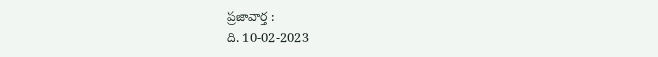ప్రజావార్త :
ది. 10-02-2023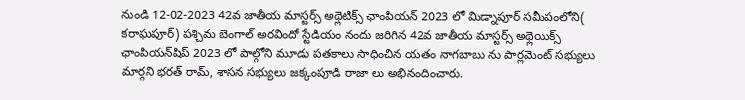నుండి 12-02-2023 42వ జాతీయ మాస్టర్స్ అథ్లెటిక్స్ ఛాంపియన్ 2023 లో మిడ్నాపూర్ సమీపంలోని( కరాఘపూర్) పశ్చిమ బెంగాల్ అరవిందో స్టేడియం నందు జరిగిన 42వ జాతీయ మాస్టర్స్ అథ్లెయిక్స్ ఛాంపియన్‌షిప్ 2023 లో పాల్గోని మూడు పతకాలు సాధించిన యతం నాగబాబు ను పార్లమెంట్ సభ్యులు మార్గని భరత్ రామ్, శాసన సభ్యులు జక్కంపూడి రాజా లు అభినందించారు.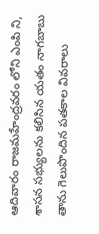ఆదివారం రాజమహేంద్రవరం లోని ఎంపి ని, శాసన సభ్యులను కలిసిన యతం నాగబాబు తాను గెలుపొందిన పతకాల వివరాలు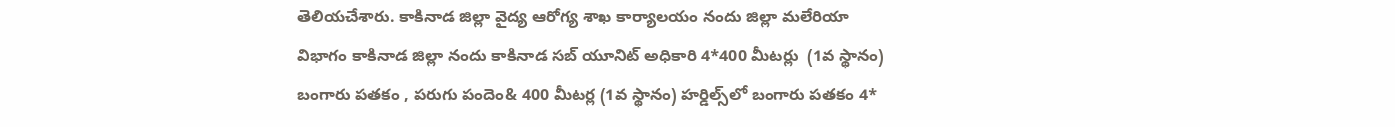తెలియచేశారు. కాకినాడ జిల్లా వైద్య ఆరోగ్య శాఖ కార్యాలయం నందు జిల్లా మలేరియా విభాగం కాకినాడ జిల్లా నందు కాకినాడ సబ్ యూనిట్ అధికారి 4*400 మీటర్లు  (1వ స్థానం) బంగారు పతకం , పరుగు పందెం& 400 మీటర్ల (1వ స్థానం) హర్డిల్స్‌లో బంగారు పతకం 4*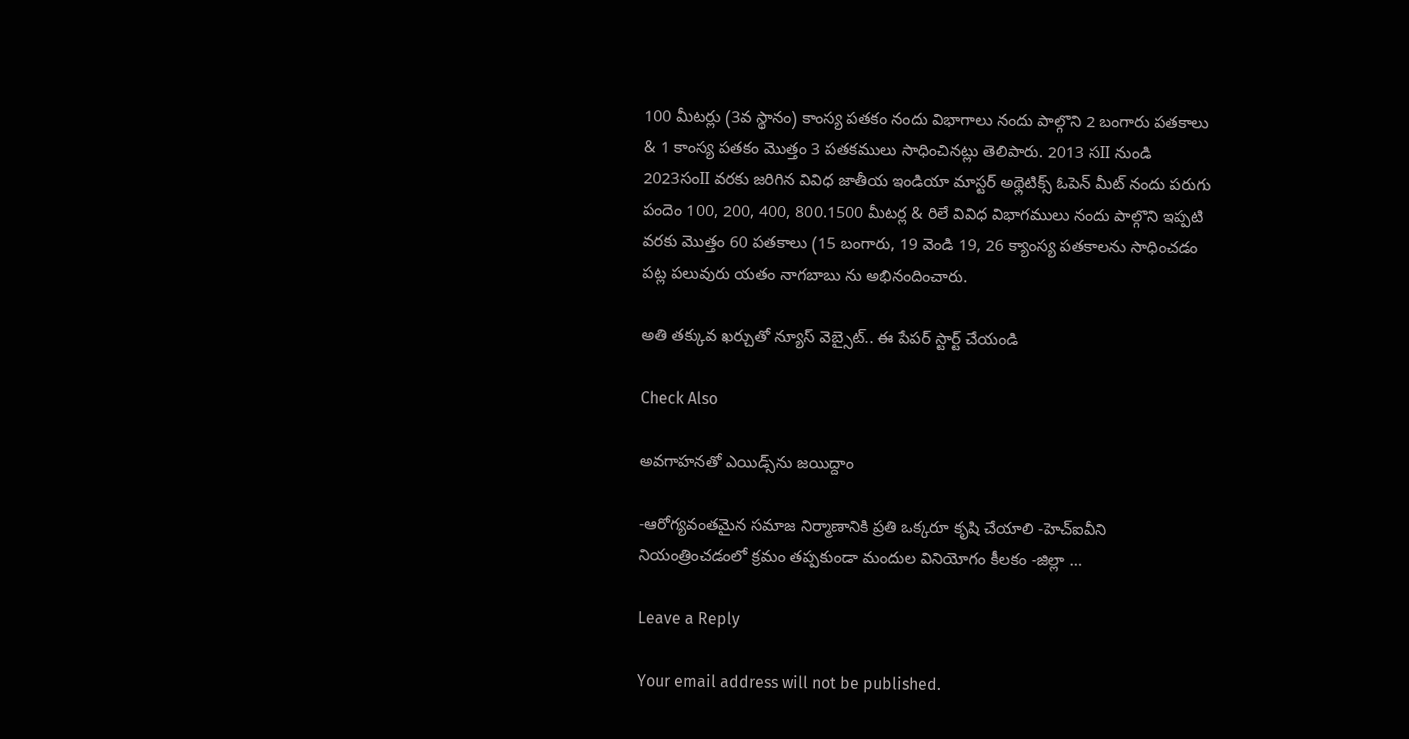100 మీటర్లు (3వ స్థానం) కాంస్య పతకం నందు విభాగాలు నందు పాల్గొని 2 బంగారు పతకాలు & 1 కాంస్య పతకం మొత్తం 3 పతకములు సాధించినట్లు తెలిపారు. 2013 సII నుండి 2023సంII వరకు జరిగిన వివిధ జాతీయ ఇండియా మాస్టర్ అథ్లెటిక్స్ ఓపెన్ మీట్ నందు పరుగు పందెం 100, 200, 400, 800.1500 మీటర్ల & రిలే వివిధ విభాగములు నందు పాల్గొని ఇప్పటి వరకు మొత్తం 60 పతకాలు (15 బంగారు, 19 వెండి 19, 26 క్యాంస్య పతకాలను సాధించడం పట్ల పలువురు యతం నాగబాబు ను అభినందించారు.

అతి తక్కువ ఖర్చుతో న్యూస్ వెబ్సైట్.. ఈ పేపర్ స్టార్ట్ చేయండి

Check Also

అవగాహనతో ఎయిడ్స్‌ను జయిద్దాం

-ఆరోగ్యవంతమైన సమాజ నిర్మాణానికి ప్రతి ఒక్కరూ కృషి చేయాలి -హెచ్‌ఐవీని నియంత్రించడంలో క్రమం తప్పకుండా మందుల వినియోగం కీలకం -జిల్లా …

Leave a Reply

Your email address will not be published.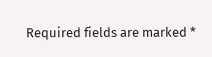Required fields are marked *